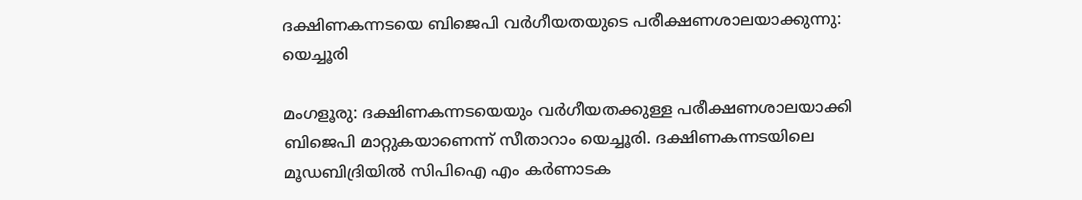ദക്ഷിണകന്നടയെ ബിജെപി വര്‍ഗീയതയുടെ പരീക്ഷണശാലയാക്കുന്നു: യെച്ചൂരി

മംഗളൂരു: ദക്ഷിണകന്നടയെയും വര്‍ഗീയതക്കുള്ള പരീക്ഷണശാലയാക്കി ബിജെപി മാറ്റുകയാണെന്ന് സീതാറാം യെച്ചൂരി. ദക്ഷിണകന്നടയിലെ മൂഡബിദ്രിയില്‍ സിപിഐ എം കര്‍ണാടക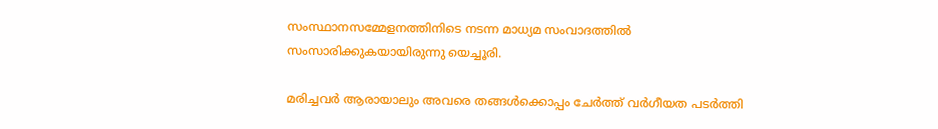സംസ്ഥാനസമ്മേളനത്തിനിടെ നടന്ന മാധ്യമ സംവാദത്തില്‍ സംസാരിക്കുകയായിരുന്നു യെച്ചൂരി.

മരിച്ചവര്‍ ആരായാലും അവരെ തങ്ങള്‍ക്കൊപ്പം ചേര്‍ത്ത് വര്‍ഗീയത പടര്‍ത്തി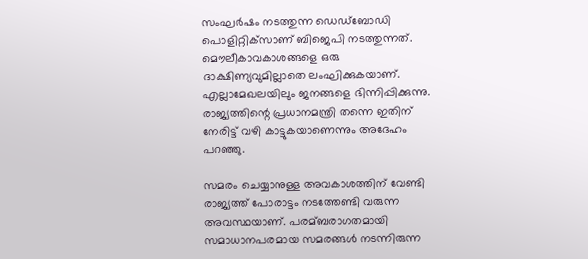സംഘര്‍ഷം നടത്തുന്ന ഡെഡ്‌ബോഡി പൊളിറ്റിക്‌സാണ് ബിജെപി നടത്തുന്നത്. മൌലീകാവകാശങ്ങളെ ഒരു ദാക്ഷിണ്യവുമില്ലാതെ ലംഘിക്കുകയാണ്. എല്ലാമേഖലയിലും ജനങ്ങളെ ഭിന്നിപ്പിക്കുന്നു. രാജ്യത്തിന്റെ പ്രധാനമന്ത്രി തന്നെ ഇതിന് നേരിട്ട് വഴി കാട്ടുകയാണെന്നും അദേഹം പറഞ്ഞു.

സമരം ചെയ്യാനുള്ള അവകാശത്തിന് വേണ്ടി രാജ്യത്ത് പോരാട്ടം നടത്തേണ്ടി വരുന്ന അവസ്ഥയാണ്. പരമ്ബരാഗതമായി സമാധാനപരമായ സമരങ്ങള്‍ നടന്നിരുന്ന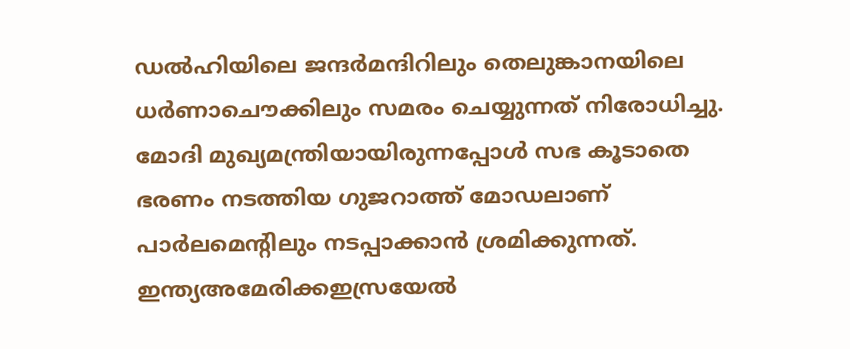ഡല്‍ഹിയിലെ ജന്ദര്‍മന്ദിറിലും തെലുങ്കാനയിലെ ധര്‍ണാചൌക്കിലും സമരം ചെയ്യുന്നത് നിരോധിച്ചു. മോദി മുഖ്യമന്ത്രിയായിരുന്നപ്പോള്‍ സഭ കൂടാതെ ഭരണം നടത്തിയ ഗുജറാത്ത് മോഡലാണ് പാര്‍ലമെന്റിലും നടപ്പാക്കാന്‍ ശ്രമിക്കുന്നത്. ഇന്ത്യഅമേരിക്കഇസ്രയേല്‍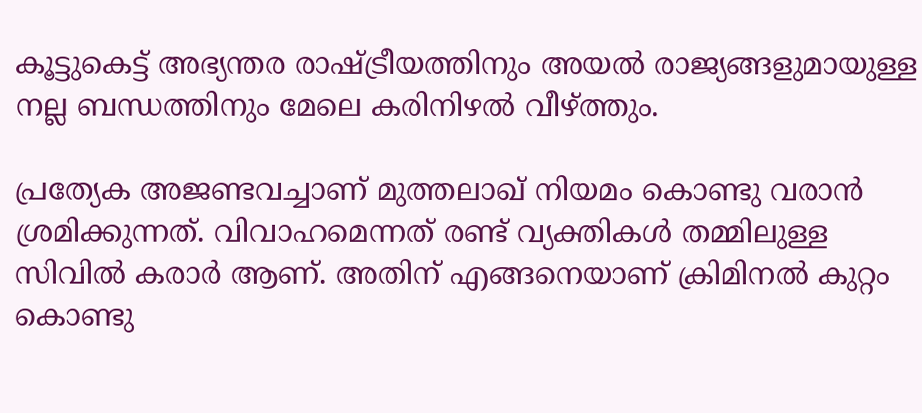കൂട്ടുകെട്ട് അഭ്യന്തര രാഷ്ട്രീയത്തിനും അയല്‍ രാജ്യങ്ങളുമായുള്ള നല്ല ബന്ധത്തിനും മേലെ കരിനിഴല്‍ വീഴ്ത്തും.

പ്രത്യേക അജണ്ടവച്ചാണ് മുത്തലാഖ് നിയമം കൊണ്ടു വരാന്‍ ശ്രമിക്കുന്നത്. വിവാഹമെന്നത് രണ്ട് വ്യക്തികള്‍ തമ്മിലുള്ള സിവില്‍ കരാര്‍ ആണ്. അതിന് എങ്ങനെയാണ് ക്രിമിനല്‍ കുറ്റം കൊണ്ടു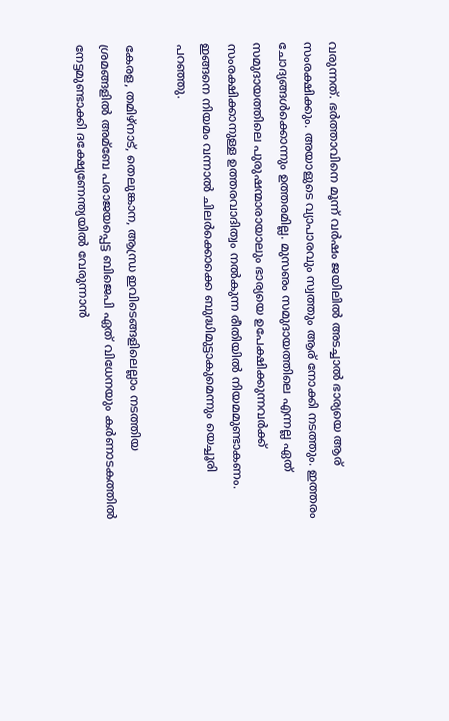വരുന്നത്. ഭര്‍ത്താവിനെ മൂന്ന് വര്‍ഷം ജയിലില്‍ അടച്ചാല്‍ ഭാര്യയെ ആര് സംരക്ഷിക്കും. അയാളുടെ വ്യാപാരവും സ്വത്തും ആര് നോക്കി നടത്തും. ഇത്തരം ചോദ്യങ്ങള്‍ക്കൊന്നും ഉത്തരമില്ല. മുസഌം സമുദായത്തിലെ എന്നല്ല ഏത് സമുദായത്തിലെ പുരുഷന്മാരായാലും ഭാര്യയെ ഉപേക്ഷിക്കുന്നവര്‍ക്ക് സംരക്ഷിക്കാനുള്ള ഉത്തരവാദിത്വം നല്‍കുന്ന രീതിയില്‍ നിയമമുണ്ടാകണം. ഇങ്ങനെ നിയമം വന്നാല്‍ ചിലര്‍ക്കൊക്കെ ബുദ്ധിമുട്ടാകുമെന്നും യെച്ചൂരി പറഞ്ഞു.

കേരള, തമിഴ്‌നാട്, തെലുങ്കാന, ആന്ധ്ര ഇവിടെങ്ങളിലെല്ലാം നടത്തിയ ശ്രമങ്ങളില്‍ അമ്‌ബേ പരാജയപ്പെട്ട ബിജെപി ഏത് വിധേനയും കര്‍ണാടകത്തില്‍ നേട്ടമുണ്ടാക്കി ദക്ഷ്യേണേന്ത്യയില്‍ വേരുന്നാന്‍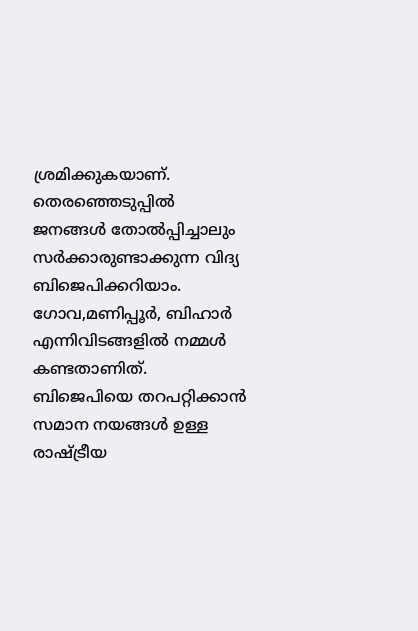ശ്രമിക്കുകയാണ്. തെരഞ്ഞെടുപ്പില്‍ ജനങ്ങള്‍ തോല്‍പ്പിച്ചാലും സര്‍ക്കാരുണ്ടാക്കുന്ന വിദ്യ ബിജെപിക്കറിയാം. ഗോവ,മണിപ്പൂര്‍, ബിഹാര്‍ എന്നിവിടങ്ങളില്‍ നമ്മള്‍ കണ്ടതാണിത്. ബിജെപിയെ തറപറ്റിക്കാന്‍ സമാന നയങ്ങള്‍ ഉള്ള രാഷ്ട്രീയ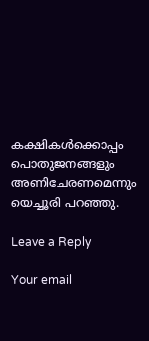കക്ഷികള്‍ക്കൊപ്പം പൊതുജനങ്ങളും അണിചേരണമെന്നും യെച്ചൂരി പറഞ്ഞു.

Leave a Reply

Your email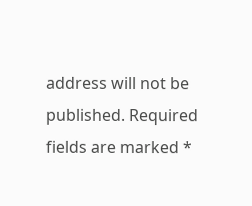address will not be published. Required fields are marked *